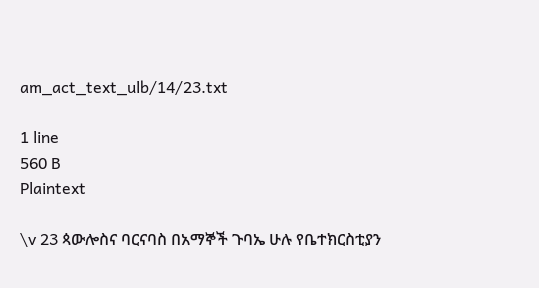am_act_text_ulb/14/23.txt

1 line
560 B
Plaintext

\v 23 ጳውሎስና ባርናባስ በአማኞች ጉባኤ ሁሉ የቤተክርስቲያን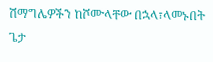ሽማግሌዎችን ከሾሙላቸው በኋላ፣ላመኑበት ጌታ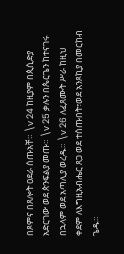በጾምና በጸሎት ዐደራ ሰጡአቸ። \v 24 ከዚያም በጲሲድያ አድርገው ወደ ጵንፍልያ መጡ። \v 25 ቃሉን በጴርጌን ከተናገሩ በኋላም ወደ አጣሊያ ወረዱ። \v 26 ለፈጸሙት ሥራ ከዚህ ቀደም ለእግዚአብሔር ጸጋ ወደ ተሰጡበት፣ወደ አንጾኪያ በመርከብ ጌዱ።